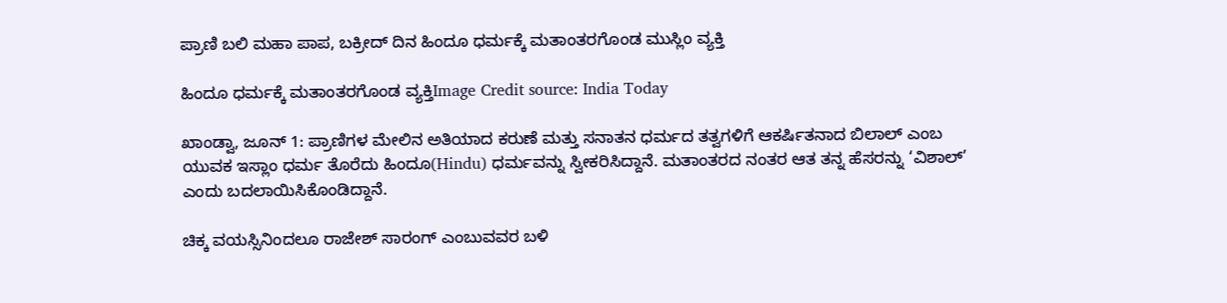ಪ್ರಾಣಿ ಬಲಿ ಮಹಾ ಪಾಪ, ಬಕ್ರೀದ್ ದಿನ ಹಿಂದೂ ಧರ್ಮಕ್ಕೆ ಮತಾಂತರಗೊಂಡ ಮುಸ್ಲಿಂ ವ್ಯಕ್ತಿ

ಹಿಂದೂ ಧರ್ಮಕ್ಕೆ ಮತಾಂತರಗೊಂಡ ವ್ಯಕ್ತಿImage Credit source: India Today

ಖಾಂಡ್ವಾ, ಜೂನ್ 1: ಪ್ರಾಣಿಗಳ ಮೇಲಿನ ಅತಿಯಾದ ಕರುಣೆ ಮತ್ತು ಸನಾತನ ಧರ್ಮದ ತತ್ವಗಳಿಗೆ ಆಕರ್ಷಿತನಾದ ಬಿಲಾಲ್ ಎಂಬ ಯುವಕ ಇಸ್ಲಾಂ ಧರ್ಮ ತೊರೆದು ಹಿಂದೂ(Hindu) ಧರ್ಮವನ್ನು ಸ್ವೀಕರಿಸಿದ್ದಾನೆ. ಮತಾಂತರದ ನಂತರ ಆತ ತನ್ನ ಹೆಸರನ್ನು ‘ವಿಶಾಲ್’ ಎಂದು ಬದಲಾಯಿಸಿಕೊಂಡಿದ್ದಾನೆ.

ಚಿಕ್ಕ ವಯಸ್ಸಿನಿಂದಲೂ ರಾಜೇಶ್ ಸಾರಂಗ್ ಎಂಬುವವರ ಬಳಿ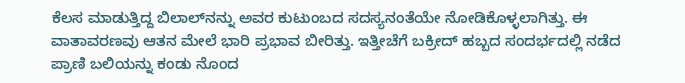ಕೆಲಸ ಮಾಡುತ್ತಿದ್ದ ಬಿಲಾಲ್‌ನನ್ನು ಅವರ ಕುಟುಂಬದ ಸದಸ್ಯನಂತೆಯೇ ನೋಡಿಕೊಳ್ಳಲಾಗಿತ್ತು. ಈ ವಾತಾವರಣವು ಆತನ ಮೇಲೆ ಭಾರಿ ಪ್ರಭಾವ ಬೀರಿತ್ತು. ಇತ್ತೀಚೆಗೆ ಬಕ್ರೀದ್ ಹಬ್ಬದ ಸಂದರ್ಭದಲ್ಲಿ ನಡೆದ ಪ್ರಾಣಿ ಬಲಿಯನ್ನು ಕಂಡು ನೊಂದ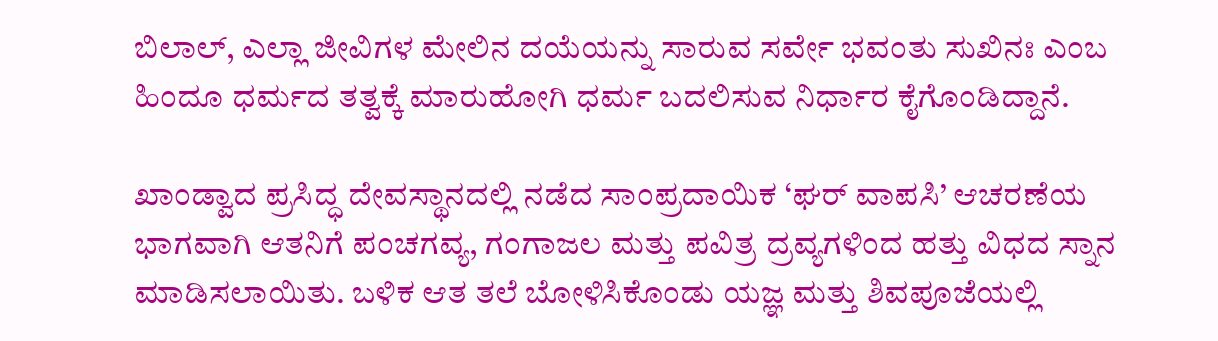ಬಿಲಾಲ್, ಎಲ್ಲಾ ಜೀವಿಗಳ ಮೇಲಿನ ದಯೆಯನ್ನು ಸಾರುವ ಸರ್ವೇ ಭವಂತು ಸುಖಿನಃ ಎಂಬ ಹಿಂದೂ ಧರ್ಮದ ತತ್ವಕ್ಕೆ ಮಾರುಹೋಗಿ ಧರ್ಮ ಬದಲಿಸುವ ನಿರ್ಧಾರ ಕೈಗೊಂಡಿದ್ದಾನೆ.

ಖಾಂಡ್ವಾದ ಪ್ರಸಿದ್ಧ ದೇವಸ್ಥಾನದಲ್ಲಿ ನಡೆದ ಸಾಂಪ್ರದಾಯಿಕ ‘ಘರ್ ವಾಪಸಿ’ ಆಚರಣೆಯ ಭಾಗವಾಗಿ ಆತನಿಗೆ ಪಂಚಗವ್ಯ, ಗಂಗಾಜಲ ಮತ್ತು ಪವಿತ್ರ ದ್ರವ್ಯಗಳಿಂದ ಹತ್ತು ವಿಧದ ಸ್ನಾನ ಮಾಡಿಸಲಾಯಿತು. ಬಳಿಕ ಆತ ತಲೆ ಬೋಳಿಸಿಕೊಂಡು ಯಜ್ಞ ಮತ್ತು ಶಿವಪೂಜೆಯಲ್ಲಿ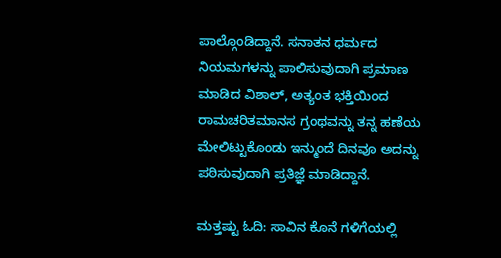ಪಾಲ್ಗೊಂಡಿದ್ದಾನೆ. ಸನಾತನ ಧರ್ಮದ ನಿಯಮಗಳನ್ನು ಪಾಲಿಸುವುದಾಗಿ ಪ್ರಮಾಣ ಮಾಡಿದ ವಿಶಾಲ್, ಅತ್ಯಂತ ಭಕ್ತಿಯಿಂದ ರಾಮಚರಿತಮಾನಸ ಗ್ರಂಥವನ್ನು ತನ್ನ ಹಣೆಯ ಮೇಲಿಟ್ಟುಕೊಂಡು ಇನ್ಮುಂದೆ ದಿನವೂ ಅದನ್ನು ಪಠಿಸುವುದಾಗಿ ಪ್ರತಿಜ್ಞೆ ಮಾಡಿದ್ದಾನೆ.

ಮತ್ತಷ್ಟು ಓದಿ: ಸಾವಿನ ಕೊನೆ ಗಳಿಗೆಯಲ್ಲಿ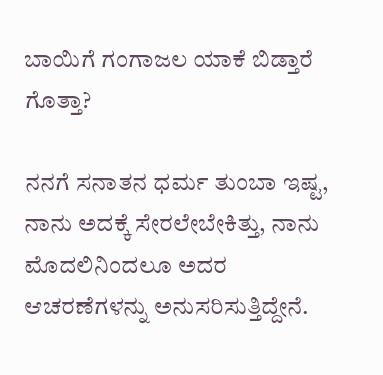ಬಾಯಿಗೆ ಗಂಗಾಜಲ ಯಾಕೆ ಬಿಡ್ತಾರೆ ಗೊತ್ತಾ?

ನನಗೆ ಸನಾತನ ಧರ್ಮ ತುಂಬಾ ಇಷ್ಟ, ನಾನು ಅದಕ್ಕೆ ಸೇರಲೇಬೇಕಿತ್ತು, ನಾನು ಮೊದಲಿನಿಂದಲೂ ಅದರ ಆಚರಣೆಗಳನ್ನು ಅನುಸರಿಸುತ್ತಿದ್ದೇನೆ.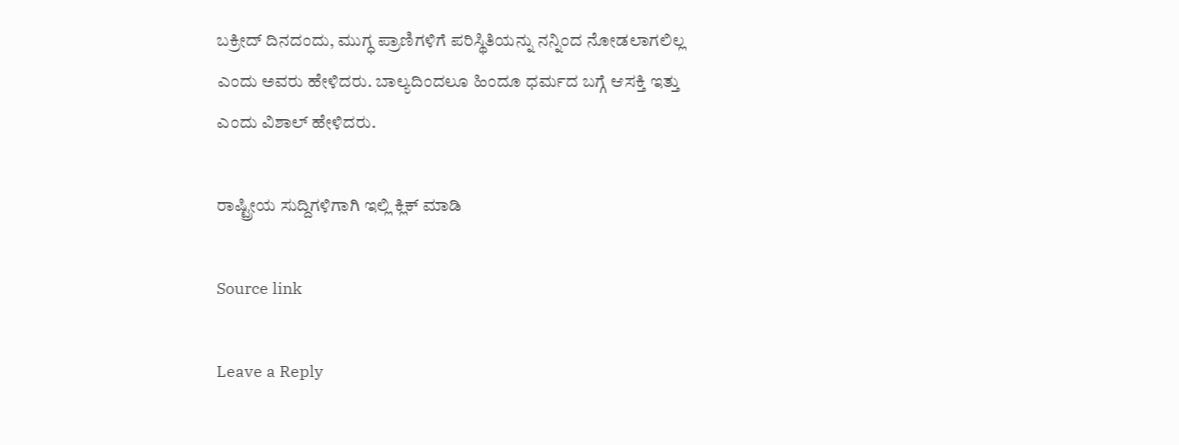ಬಕ್ರೀದ್ ದಿನದಂದು, ಮುಗ್ಧ ಪ್ರಾಣಿಗಳಿಗೆ ಪರಿಸ್ಥಿತಿಯನ್ನು ನನ್ನಿಂದ ನೋಡಲಾಗಲಿಲ್ಲ ಎಂದು ಅವರು ಹೇಳಿದರು. ಬಾಲ್ಯದಿಂದಲೂ ಹಿಂದೂ ಧರ್ಮದ ಬಗ್ಗೆ ಆಸಕ್ತಿ ಇತ್ತು ಎಂದು ವಿಶಾಲ್ ಹೇಳಿದರು.

ರಾಷ್ಟ್ರೀಯ ಸುದ್ದಿಗಳಿಗಾಗಿ ಇಲ್ಲಿ ಕ್ಲಿಕ್ ಮಾಡಿ

Source link

Leave a Reply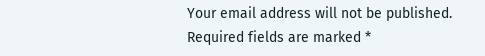Your email address will not be published. Required fields are marked *